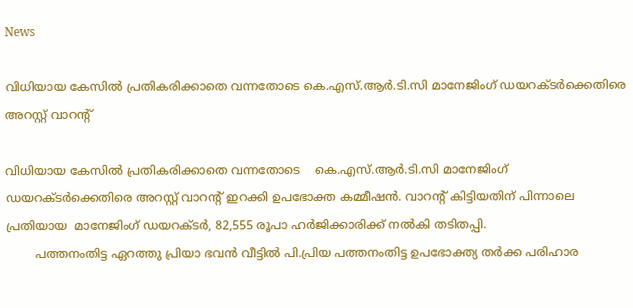News

വിധിയായ കേസില്‍ പ്രതികരിക്കാതെ വന്നതോടെ കെ.എസ്.ആര്‍.ടി.സി മാനേജിംഗ് ഡയറക്‌ടർക്കെതിരെ അറസ്റ്റ് വാറന്റ്

വിധിയായ കേസില്‍ പ്രതികരിക്കാതെ വന്നതോടെ    കെ.എസ്.ആര്‍.ടി.സി മാനേജിംഗ് ഡയറക്‌ടർക്കെതിരെ അറസ്റ്റ് വാറന്റ് ഇറക്കി ഉപഭോക്ത കമ്മീഷന്‍. വാറന്റ് കിട്ടിയതിന് പിന്നാലെ  പ്രതിയായ  മാനേജിംഗ് ഡയറക്‌ടർ, 82,555 രൂപാ ഹർജിക്കാരിക്ക് നൽകി തടിതപ്പി.
        പത്തനംതിട്ട ഏറത്തു പ്രിയാ ഭവൻ വീട്ടിൽ പി.പ്രിയ പത്തനംതിട്ട ഉപഭോക്ത്യ തർക്ക പരിഹാര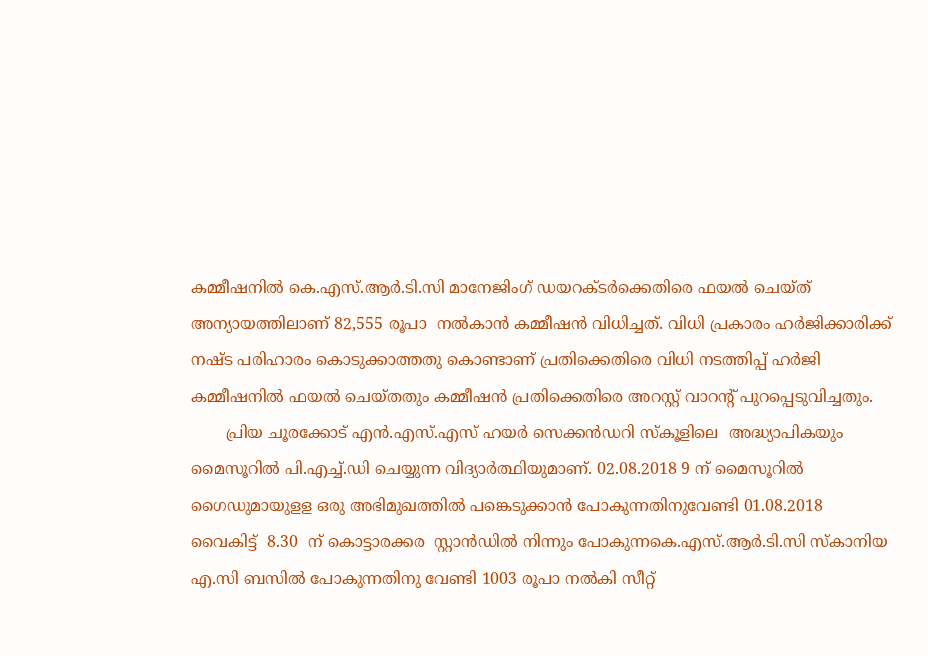കമ്മീഷനിൽ കെ.എസ്.ആര്‍.ടി.സി മാനേജിംഗ് ഡയറക്ടർക്കെതിരെ ഫയൽ ചെയ്ത്‌ അന്യായത്തിലാണ് 82,555 രൂപാ  നൽകാൻ കമ്മീഷൻ വിധിച്ചത്. വിധി പ്രകാരം ഹർജിക്കാരിക്ക് നഷ്ട പരിഹാരം കൊടുക്കാത്തതു കൊണ്ടാണ് പ്രതിക്കെതിരെ വിധി നടത്തിപ്പ് ഹർജി കമ്മീഷനിൽ ഫയൽ ചെയ്‌തതും കമ്മീഷൻ പ്രതിക്കെതിരെ അറസ്റ്റ് വാറൻ്റ് പുറപ്പെടുവിച്ചതും.
       പ്രിയ ചൂരക്കോട് എന്‍.എസ്.എസ് ഹയര്‍ സെക്കന്‍ഡറി സ്കൂളിലെ  അദ്ധ്യാപികയും മൈസൂറിൽ പി.എച്ച്.ഡി ചെയ്യുന്ന വിദ്യാർത്ഥിയുമാണ്. 02.08.2018 9 ന് മൈസൂറിൽ  ഗൈഡുമായുളള ഒരു അഭിമുഖത്തിൽ പങ്കെടുക്കാൻ പോകുന്നതിനുവേണ്ടി 01.08.2018 വൈകിട്ട്  8.30  ന് കൊട്ടാരക്കര  സ്റ്റാൻഡിൽ നിന്നും പോകുന്നകെ.എസ്.ആര്‍.ടി.സി സ്കാനിയ എ.സി ബസിൽ പോകുന്നതിനു വേണ്ടി 1003 രൂപാ നൽകി സീറ്റ്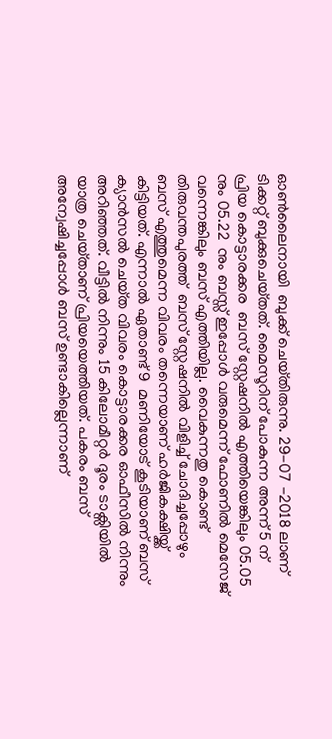ഓണ്‍ലൈനായി  ബുക്ക് ചെയ്‌തിരുന്നു. 29-07 -2018 ലാണ് ടിക്കറ്റ് ബുക്കുചെയ്‌തത്. മൈസൂറിന് പോകുന്ന അന്ന് 5 ന് പ്രിയ കൊട്ടാരക്കര  ബസ് സ്റ്റേഷനിൽ എത്തിയെങ്കിലും 05.05 നും 05.22  നും ബസ്സ് ഇപ്പോൾ വരുമെന്ന് ഫോണിൽ മെസേജ്  വന്നെങ്കിലും ബസ് എത്തിയില്ല. വൈകുന്നതു കൊണ്ട് തിരുവന്തപുരത്ത്  ബസ് സ്റ്റേഷനിൽ വിളിച്ച് ചോദിച്ചപ്പോഴും ബസ് എത്തുമെന്ന വിവരം തന്നെയാണ് ഹർജികക്ഷിയ്ക്ക് കിട്ടിയത്. എന്നാൽ ഏതാണ്ട് 9  മണിയോട് കൂടിയാണ് ബസ് ക്യാൻസൽ ചെയ്‌ത വിവരം കൊട്ടാരക്കര ഓഫീസിൽ നിന്നും അറിഞ്ഞത്. വീട്ടിൽ നിന്നും 15 കിലോമീറ്റര്‍ ദൂരം ടാക്സിയിൽ യാത്ര ചെയ്‌താണ്‌ പ്രിയയെത്തിയത്. പകരം ബസ് അന്വേഷിച്ചപ്പോൾ ബസ് ഉണ്ടാകില്ലെന്നാണ്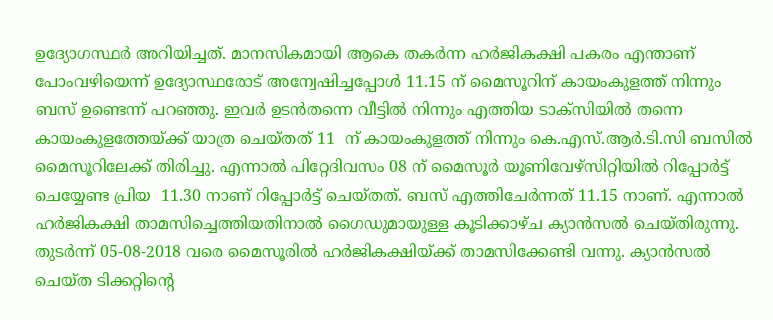ഉദ്യോഗസ്ഥർ അറിയിച്ചത്. മാനസികമായി ആകെ തകർന്ന ഹർജികക്ഷി പകരം എന്താണ് പോംവഴിയെന്ന് ഉദ്യോസ്ഥരോട് അന്വേഷിച്ചപ്പോൾ 11.15 ന് മൈസൂറിന് കായംകുളത്ത് നിന്നും ബസ് ഉണ്ടെന്ന് പറഞ്ഞു. ഇവര്‍ ഉടൻതന്നെ വീട്ടിൽ നിന്നും എത്തിയ ടാക്സിയിൽ തന്നെ കായംകുളത്തേയ്ക്ക് യാത്ര ചെയ്ത‌ത്‌ 11  ന് കായംകുളത്ത് നിന്നും കെ.എസ്.ആര്‍.ടി.സി ബസിൽ മൈസൂറിലേക്ക് തിരിച്ചു. എന്നാൽ പിറ്റേദിവസം 08 ന് മൈസൂർ യൂണിവേഴ്സിറ്റിയിൽ റിപ്പോർട്ട് ചെയ്യേണ്ട പ്രിയ  11.30 നാണ് റിപ്പോർട്ട് ചെയ്തത്. ബസ് എത്തിചേർന്നത് 11.15 നാണ്. എന്നാൽ ഹർജികക്ഷി താമസിച്ചെത്തിയതിനാൽ ഗൈഡുമായുള്ള കൂടിക്കാഴ്‌ച ക്യാൻസൽ ചെയ്തിരുന്നു. തുടർന്ന് 05-08-2018 വരെ മൈസൂരില്‍ ഹർജികക്ഷിയ്ക്ക് താമസിക്കേണ്ടി വന്നു. ക്യാൻസൽ ചെയ്ത ടിക്കറ്റിന്റെ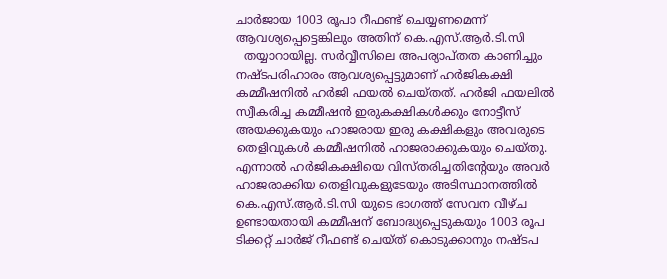ചാർജായ 1003 രൂപാ റീഫണ്ട് ചെയ്യണമെന്ന് ആവശ്യപ്പെട്ടെങ്കിലും അതിന് കെ.എസ്.ആര്‍.ടി.സി
  തയ്യാറായില്ല. സർവ്വീസിലെ അപര്യാപ്‌തത കാണിച്ചും നഷ്ടപരിഹാരം ആവശ്യപ്പെട്ടുമാണ് ഹർജികക്ഷി കമ്മീഷനിൽ ഹർജി ഫയൽ ചെയ്‌തത്‌. ഹർജി ഫയലിൽ സ്വീകരിച്ച കമ്മീഷൻ ഇരുകക്ഷികൾക്കും നോട്ടീസ് അയക്കുകയും ഹാജരായ ഇരു കക്ഷികളും അവരുടെ തെളിവുകൾ കമ്മീഷനിൽ ഹാജരാക്കുകയും ചെയ്തു. എന്നാൽ ഹർജികക്ഷിയെ വിസ്‌തരിച്ചതിൻ്റേയും അവർ ഹാജരാക്കിയ തെളിവുകളുടേയും അടിസ്ഥാനത്തിൽ കെ.എസ്.ആര്‍.ടി.സി യുടെ ഭാഗത്ത് സേവന വീഴ്‌ച ഉണ്ടായതായി കമ്മീഷന് ബോദ്ധ്യപ്പെടുകയും 1003 രൂപ ടിക്കറ്റ് ചാർജ് റീഫണ്ട് ചെയ്ത‌് കൊടുക്കാനും നഷ്ടപ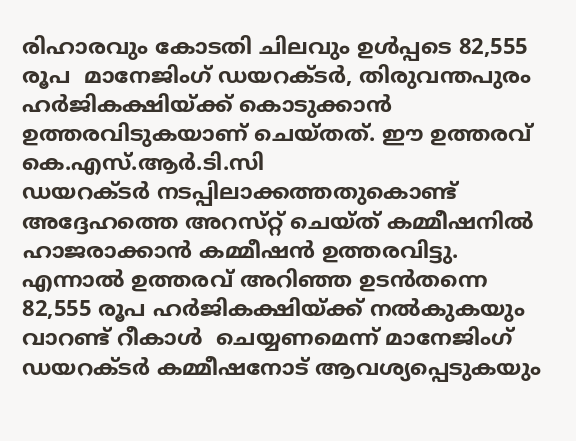രിഹാരവും കോടതി ചിലവും ഉൾപ്പടെ 82,555 രൂപ  മാനേജിംഗ് ഡയറക്ട‌ർ, തിരുവന്തപുരം ഹർജികക്ഷിയ്ക്ക് കൊടുക്കാൻ ഉത്തരവിടുകയാണ് ചെയ്തത്. ഈ ഉത്തരവ് കെ.എസ്.ആര്‍.ടി.സി
ഡയറക്‌ടർ നടപ്പിലാക്കത്തതുകൊണ്ട് അദ്ദേഹത്തെ അറസ്‌റ്റ് ചെയ്ത‌് കമ്മീഷനിൽ ഹാജരാക്കാൻ കമ്മീഷൻ ഉത്തരവിട്ടു. എന്നാൽ ഉത്തരവ് അറിഞ്ഞ ഉടൻതന്നെ 82,555 രൂപ ഹർജികക്ഷിയ്ക്ക് നൽകുകയും വാറണ്ട് റീകാള്‍  ചെയ്യണമെന്ന് മാനേജിംഗ് ഡയറക്‌ടർ കമ്മീഷനോട് ആവശ്യപ്പെടുകയും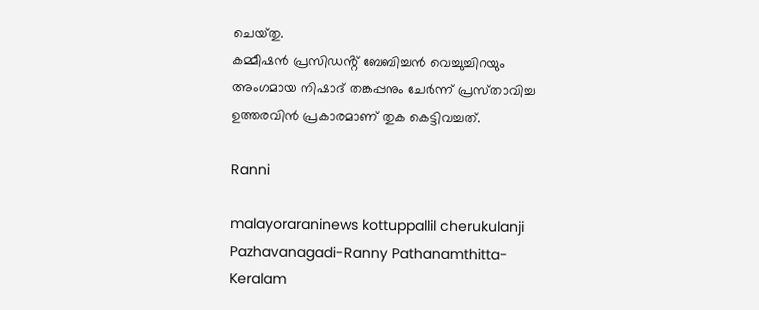ചെയ്‌തു.
കമ്മീഷൻ പ്രസിഡൻ്റ് ബേബിച്ചൻ വെച്ചുച്ചിറയും അംഗമായ നിഷാദ് തങ്കപ്പനും ചേർന്ന് പ്രസ്‌താവിച്ച ഉത്തരവിൻ പ്രകാരമാണ് തുക കെട്ടിവച്ചത്.

Ranni

malayoraraninews kottuppallil cherukulanji Pazhavanagadi-Ranny Pathanamthitta-Keralam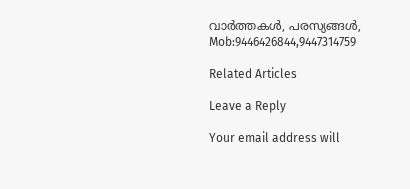വാർത്തകൾ, പരസ്യങ്ങൾ, Mob:9446426844,9447314759

Related Articles

Leave a Reply

Your email address will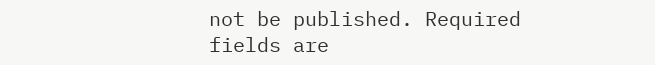not be published. Required fields are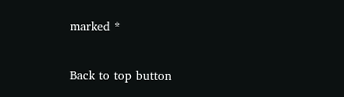marked *

Back to top button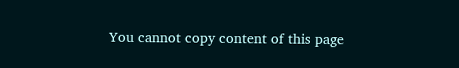You cannot copy content of this page